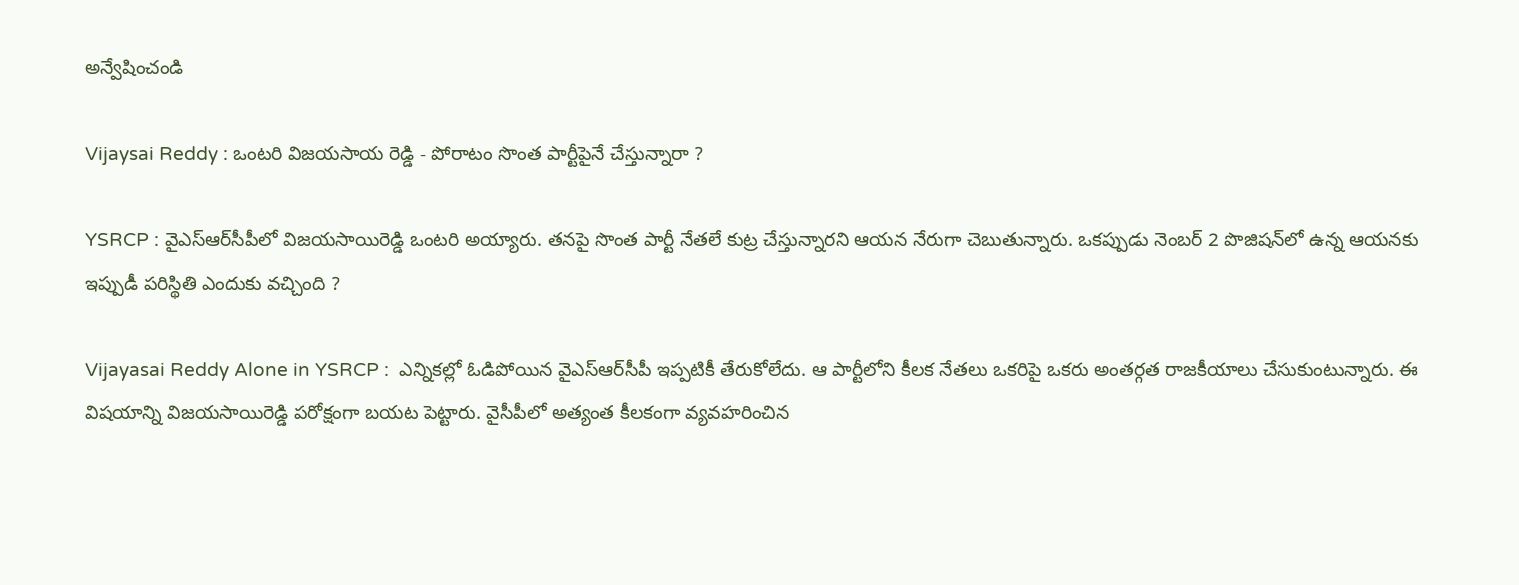అన్వేషించండి

Vijaysai Reddy : ఒంటరి విజయసాయ రెడ్డి - పోరాటం సొంత పార్టీపైనే చేస్తున్నారా ?

YSRCP : వైఎస్ఆర్‌సీపీలో విజయసాయిరెడ్డి ఒంటరి అయ్యారు. తనపై సొంత పార్టీ నేతలే కుట్ర చేస్తున్నారని ఆయన నేరుగా చెబుతున్నారు. ఒకప్పుడు నెంబర్ 2 పొజిషన్‌లో ఉన్న ఆయనకు ఇప్పుడీ పరిస్థితి ఎందుకు వచ్చింది ?

Vijayasai Reddy Alone in YSRCP :  ఎన్నికల్లో ఓడిపోయిన వైఎస్ఆర్‌సీపీ ఇప్పటికీ తేరుకోలేదు. ఆ పార్టీలోని కీలక నేతలు ఒకరిపై ఒకరు అంతర్గత రాజకీయాలు చేసుకుంటున్నారు. ఈ విషయాన్ని విజయసాయిరెడ్డి పరోక్షంగా బయట పెట్టారు. వైసీపీలో అత్యంత కీలకంగా వ్యవహరించిన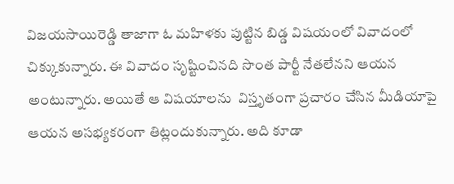విజయసాయిరెడ్డి తాజాగా ఓ మహిళకు పుట్టిన బిడ్డ విషయంలో వివాదంలో చిక్కుకున్నారు. ఈ వివాదం సృష్టించినది సొంత పార్టీ నేతలేనని ఆయన అంటున్నారు. అయితే ఆ విషయాలను  విస్తృతంగా ప్రచారం చేసిన మీడియాపై ఆయన అసభ్యకరంగా తిట్లందుకున్నారు. అది కూడా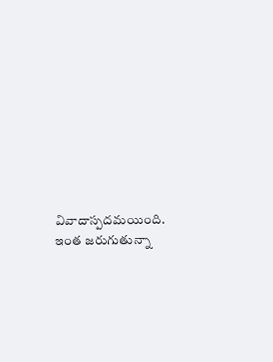వివాదాస్పదమయింది. ఇంత జరుగుతున్నా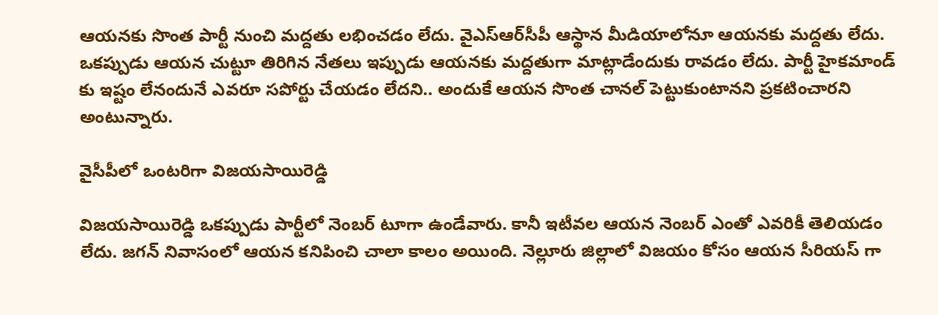ఆయనకు సొంత పార్టీ నుంచి మద్దతు లభించడం లేదు. వైఎస్ఆర్‌సీపీ ఆస్థాన మీడియాలోనూ ఆయనకు మద్దతు లేదు. ఒకప్పుడు ఆయన చుట్టూ తిరిగిన నేతలు ఇప్పుడు ఆయనకు మద్దతుగా మాట్లాడేందుకు రావడం లేదు. పార్టీ హైకమాండ్ కు ఇష్టం లేనందునే ఎవరూ సపోర్టు చేయడం లేదని.. అందుకే ఆయన సొంత చానల్ పెట్టుకుంటానని ప్రకటించారని అంటున్నారు.

వైసీపీలో ఒంటరిగా విజయసాయిరెడ్డి

విజయసాయిరెడ్డి ఒకప్పుడు పార్టీలో నెంబర్ టూగా ఉండేవారు. కానీ ఇటీవల ఆయన నెంబర్ ఎంతో ఎవరికీ తెలియడం లేదు. జగన్ నివాసంలో ఆయన కనిపించి చాలా కాలం అయింది. నెల్లూరు జిల్లాలో విజయం కోసం ఆయన సీరియస్ గా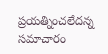ప్రయత్నించలేదన్న సమాచారం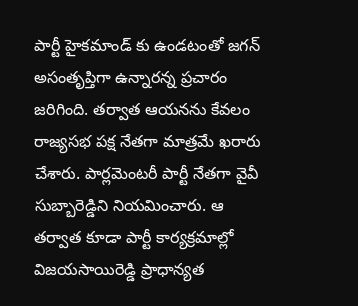పార్టీ హైకమాండ్ కు ఉండటంతో జగన్ అసంతృప్తిగా ఉన్నారన్న ప్రచారం జరిగింది. తర్వాత ఆయనను కేవలం రాజ్యసభ పక్ష నేతగా మాత్రమే ఖరారు చేశారు. పార్లమెంటరీ పార్టీ నేతగా వైవీ సుబ్బారెడ్డిని నియమించారు. ఆ తర్వాత కూడా పార్టీ కార్యక్రమాల్లో విజయసాయిరెడ్డి ప్రాధాన్యత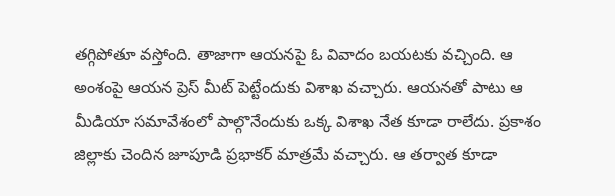తగ్గిపోతూ వస్తోంది. తాజాగా ఆయనపై ఓ వివాదం బయటకు వచ్చింది. ఆ అంశంపై ఆయన ప్రెస్ మీట్ పెట్టేందుకు విశాఖ వచ్చారు. ఆయనతో పాటు ఆ మీడియా సమావేశంలో పాల్గొనేందుకు ఒక్క విశాఖ నేత కూడా రాలేదు. ప్రకాశం జిల్లాకు చెందిన జూపూడి ప్రభాకర్ మాత్రమే వచ్చారు. ఆ తర్వాత కూడా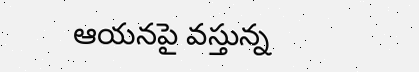ఆయనపై వస్తున్న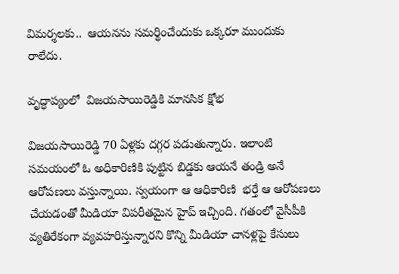విమర్శలకు..  ఆయనను సమర్థించేందుకు ఒక్కరూ ముందుకు రాలేదు.

వృద్ధాప్యంలో  విజయసాయిరెడ్డికి మానసిక క్షోభ

విజయసాయిరెడ్డి 70 ఏళ్లకు దగ్గర పడుతున్నారు. ఇలాంటి సమయంలో ఓ అధికారిణికి పుట్టిన బిడ్డకు ఆయనే తండ్రి అనే ఆరోపణలు వస్తున్నాయి. స్వయంగా ఆ ఆధికారిణి  భర్తే ఆ ఆరోపణలు చేయడంతో మీడియా విపరీతమైన హైప్ ఇచ్చింది. గతంలో వైసీపీకి వ్యతిరేకంగా వ్యవహరిస్తున్నారని కొన్ని మీడియా చానళ్లపై కేసులు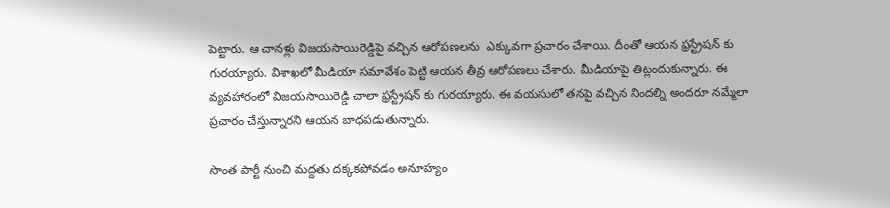పెట్టారు. ఆ చానళ్లు విజయసాయిరెడ్డిపై వచ్చిన ఆరోపణలను  ఎక్కువగా ప్రచారం చేశాయి. దీంతో ఆయన ఫ్రస్ట్రేషన్ కు గురయ్యారు. విశాఖలో మీడియా సమావేశం పెట్టి ఆయన తీవ్ర ఆరోపణలు చేశారు. మీడియాపై తిట్లందుకున్నారు. ఈ వ్యవహారంలో విజయసాయిరెడ్డి చాలా ఫ్రస్ట్రేషన్ కు గురయ్యారు. ఈ వయసులో తనపై వచ్చిన నిందల్ని అందరూ నమ్మేలా ప్రచారం చేస్తున్నారని ఆయన బాధపడుతున్నారు.

సొంత పార్టీ నుంచి మద్దతు దక్కకపోవడం అనూహ్యం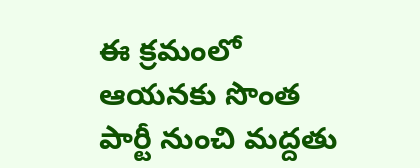ఈ క్రమంలో ఆయనకు సొంత పార్టీ నుంచి మద్దతు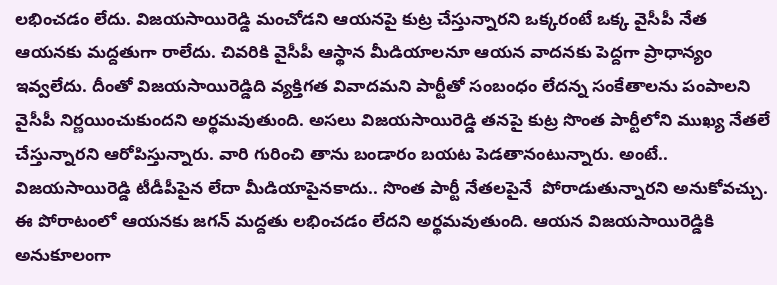లభించడం లేదు. విజయసాయిరెడ్డి మంచోడని ఆయనపై కుట్ర చేస్తున్నారని ఒక్కరంటే ఒక్క వైసీపీ నేత ఆయనకు మద్దతుగా రాలేదు. చివరికి వైసీపీ ఆస్థాన మీడియాలనూ ఆయన వాదనకు పెద్దగా ప్రాధాన్యం ఇవ్వలేదు. దీంతో విజయసాయిరెడ్డిది వ్యక్తిగత వివాదమని పార్టీతో సంబంధం లేదన్న సంకేతాలను పంపాలని వైసీపీ నిర్ణయించుకుందని అర్థమవుతుంది. అసలు విజయసాయిరెడ్డి తనపై కుట్ర సొంత పార్టీలోని ముఖ్య నేతలే చేస్తున్నారని ఆరోపిస్తున్నారు. వారి గురించి తాను బండారం బయట పెడతానంటున్నారు. అంటే.. విజయసాయిరెడ్డి టీడీపీపైన లేదా మీడియాపైనకాదు.. సొంత పార్టీ నేతలపైనే  పోరాడుతున్నారని అనుకోవచ్చు. ఈ పోరాటంలో ఆయనకు జగన్ మద్దతు లభించడం లేదని అర్థమవుతుంది. ఆయన విజయసాయిరెడ్డికి అనుకూలంగా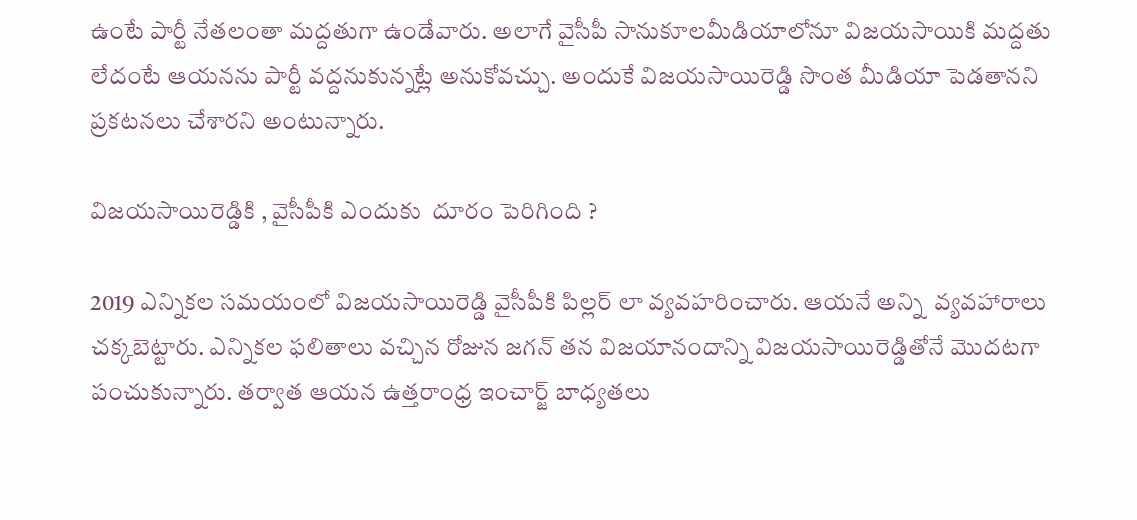ఉంటే పార్టీ నేతలంతా మద్దతుగా ఉండేవారు. అలాగే వైసీపీ సానుకూలమీడియాలోనూ విజయసాయికి మద్దతు లేదంటే ఆయనను పార్టీ వద్దనుకున్నట్లే అనుకోవచ్చు. అందుకే విజయసాయిరెడ్డి సొంత మీడియా పెడతానని ప్రకటనలు చేశారని అంటున్నారు.

విజయసాయిరెడ్డికి , వైసీపీకి ఎందుకు  దూరం పెరిగింది ?

2019 ఎన్నికల సమయంలో విజయసాయిరెడ్డి వైసీపీకి పిల్లర్ లా వ్యవహరించారు. ఆయనే అన్ని  వ్యవహారాలు చక్కబెట్టారు. ఎన్నికల ఫలితాలు వచ్చిన రోజున జగన్ తన విజయానందాన్ని విజయసాయిరెడ్డితోనే మొదటగా పంచుకున్నారు. తర్వాత ఆయన ఉత్తరాంధ్ర ఇంచార్జ్ బాధ్యతలు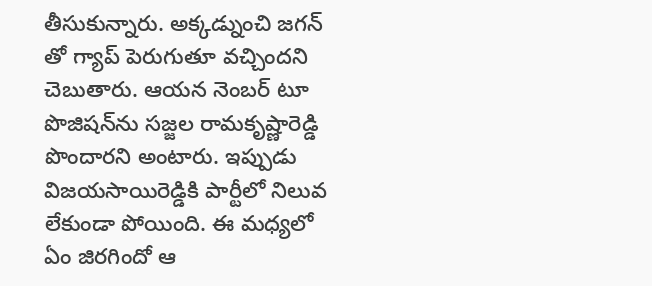తీసుకున్నారు. అక్కడ్నుంచి జగన్ తో గ్యాప్ పెరుగుతూ వచ్చిందని చెబుతారు. ఆయన నెంబర్ టూ పొజిషన్‌ను సజ్జల రామకృష్ణారెడ్డి పొందారని అంటారు. ఇప్పుడు విజయసాయిరెడ్డికి పార్టీలో నిలువ లేకుండా పోయింది. ఈ మధ్యలో ఏం జిరగిందో ఆ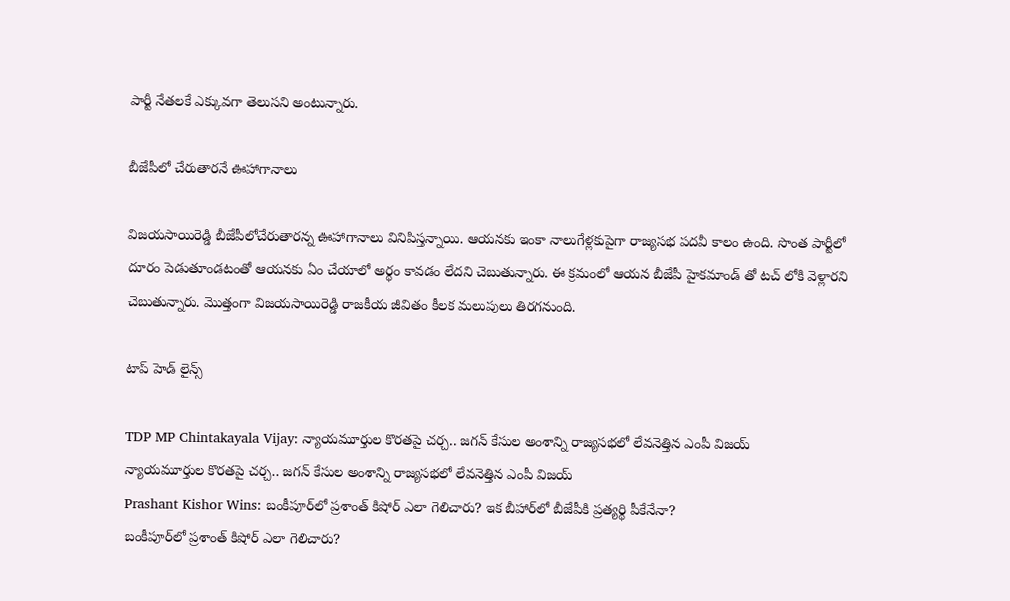పార్టీ నేతలకే ఎక్కువగా తెలుసని అంటున్నారు.

బీజేపీలో చేరుతారనే ఊహాగానాలు

విజయసాయిరెడ్డి బీజేపీలోచేరుతారన్న ఊహాగానాలు వినిపిస్తన్నాయి. ఆయనకు ఇంకా నాలుగేళ్లకుపైగా రాజ్యసభ పదవీ కాలం ఉంది. సొంత పార్టీలో దూరం పెడుతూండటంతో ఆయనకు ఏం చేయాలో అర్థం కావడం లేదని చెబుతున్నారు. ఈ క్రమంలో ఆయన బీజేపీ హైకమాండ్ తో టచ్ లోకి వెళ్లారని చెబుతున్నారు. మొత్తంగా విజయసాయిరెడ్డి రాజకీయ జీవితం కీలక మలుపులు తిరగనుంది.

టాప్ హెడ్ లైన్స్

TDP MP Chintakayala Vijay: న్యాయమూర్తుల కొరతపై చర్చ.. జగన్ కేసుల అంశాన్ని రాజ్యసభలో లేవనెత్తిన ఎంపీ విజయ్
న్యాయమూర్తుల కొరతపై చర్చ.. జగన్ కేసుల అంశాన్ని రాజ్యసభలో లేవనెత్తిన ఎంపీ విజయ్
Prashant Kishor Wins: బంకీపూర్‌లో ప్రశాంత్ కిషోర్ ఎలా గెలిచారు? ఇక బీహార్‌లో బీజేపీకి ప్రత్యర్థి పీకేనేనా?
బంకీపూర్‌లో ప్రశాంత్ కిషోర్ ఎలా గెలిచారు?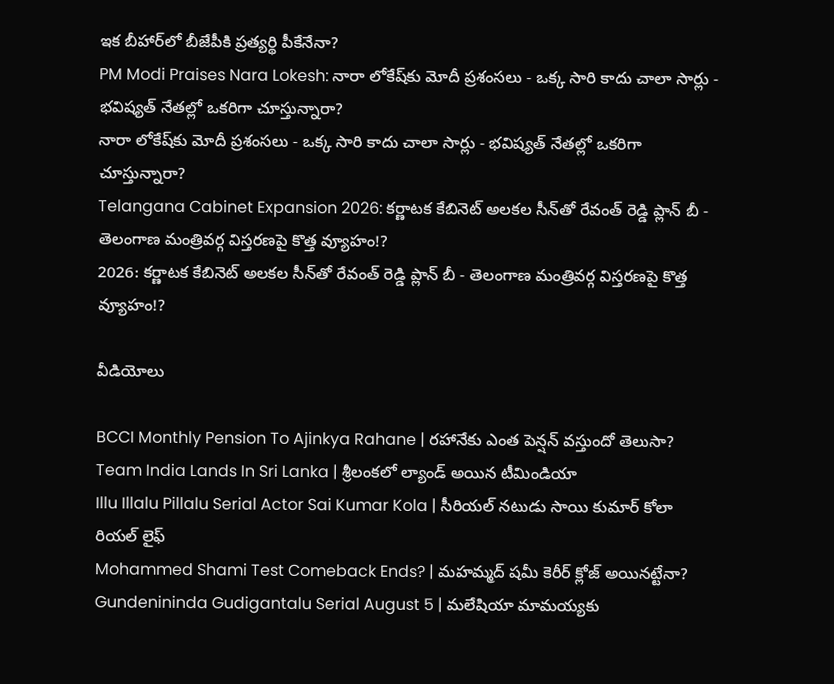ఇక బీహార్‌లో బీజేపీకి ప్రత్యర్థి పీకేనేనా?
PM Modi Praises Nara Lokesh: నారా లోకేష్‌కు మోదీ ప్రశంసలు - ఒక్క సారి కాదు చాలా సార్లు - భవిష్యత్ నేతల్లో ఒకరిగా చూస్తున్నారా?
నారా లోకేష్‌కు మోదీ ప్రశంసలు - ఒక్క సారి కాదు చాలా సార్లు - భవిష్యత్ నేతల్లో ఒకరిగా చూస్తున్నారా?
Telangana Cabinet Expansion 2026: కర్ణాటక కేబినెట్ అలకల సీన్‌తో రేవంత్ రెడ్డి ప్లాన్ బీ - తెలంగాణ మంత్రివర్గ విస్తరణపై కొత్త వ్యూహం!?
2026: కర్ణాటక కేబినెట్ అలకల సీన్‌తో రేవంత్ రెడ్డి ప్లాన్ బీ - తెలంగాణ మంత్రివర్గ విస్తరణపై కొత్త వ్యూహం!?

వీడియోలు

BCCI Monthly Pension To Ajinkya Rahane | రహానేకు ఎంత పెన్షన్ వస్తుందో తెలుసా?
Team India Lands In Sri Lanka | శ్రీలంకలో ల్యాండ్ అయిన టీమిండియా
Illu Illalu Pillalu Serial Actor Sai Kumar Kola | సీరియల్ నటుడు సాయి కుమార్ కోలా రియల్ లైఫ్
Mohammed Shami Test Comeback Ends? | మహమ్మద్ షమీ కెరీర్ క్లోజ్ అయినట్టేనా?
Gundenininda Gudigantalu Serial August 5 | మలేషియా మామయ్యకు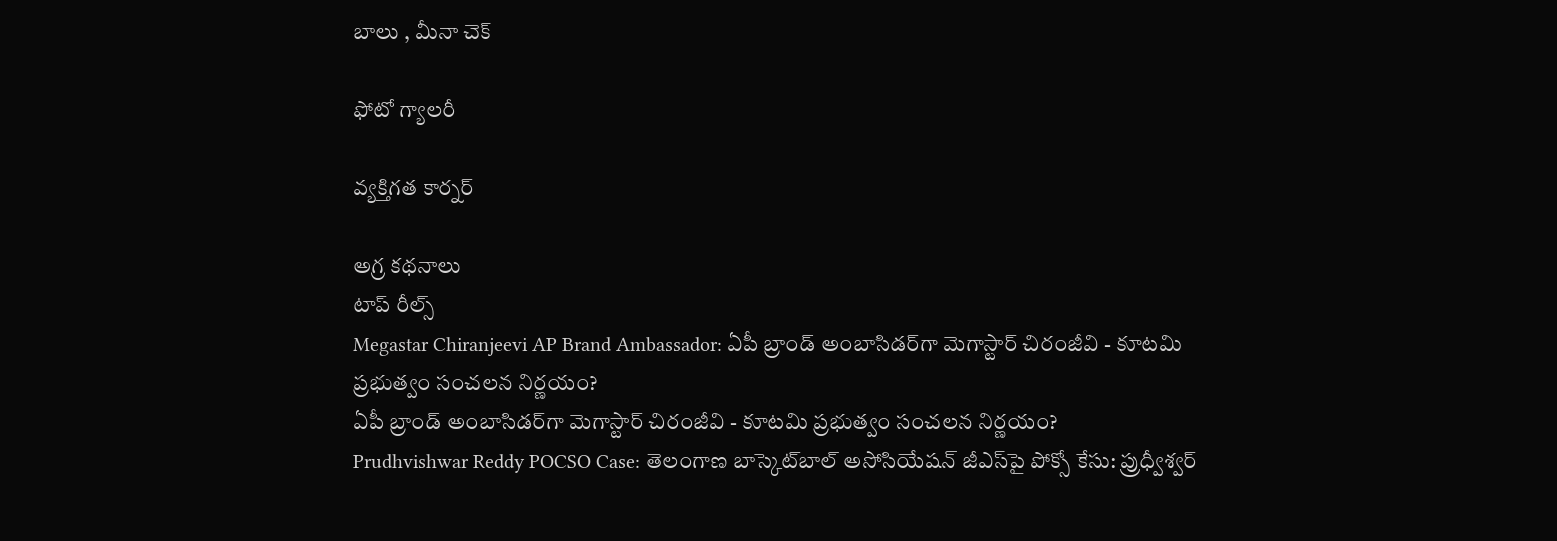బాలు , మీనా చెక్

ఫోటో గ్యాలరీ

వ్యక్తిగత కార్నర్

అగ్ర కథనాలు
టాప్ రీల్స్
Megastar Chiranjeevi AP Brand Ambassador: ఏపీ బ్రాండ్ అంబాసిడర్‌గా మెగాస్టార్ చిరంజీవి - కూటమి ప్రభుత్వం సంచలన నిర్ణయం?
ఏపీ బ్రాండ్ అంబాసిడర్‌గా మెగాస్టార్ చిరంజీవి - కూటమి ప్రభుత్వం సంచలన నిర్ణయం?
Prudhvishwar Reddy POCSO Case: తెలంగాణ బాస్కెట్‌బాల్ అసోసియేషన్ జీఎస్‌పై పోక్సో కేసు: ప్రుధ్వీశ్వర్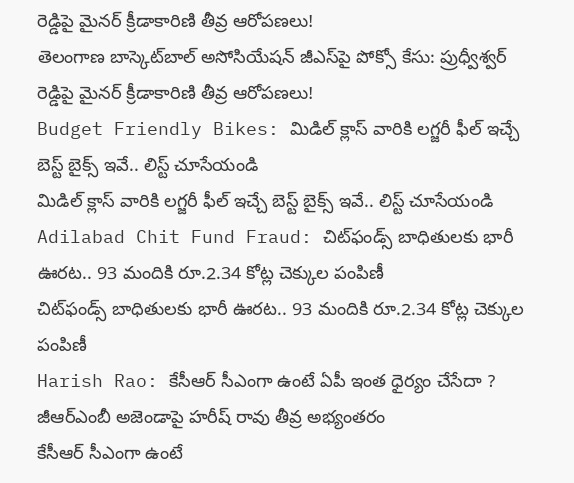రెడ్డిపై మైనర్ క్రీడాకారిణి తీవ్ర ఆరోపణలు!
తెలంగాణ బాస్కెట్‌బాల్ అసోసియేషన్ జీఎస్‌పై పోక్సో కేసు: ప్రుధ్వీశ్వర్ రెడ్డిపై మైనర్ క్రీడాకారిణి తీవ్ర ఆరోపణలు!
Budget Friendly Bikes: మిడిల్ క్లాస్ వారికి లగ్జరీ ఫీల్ ఇచ్చే బెస్ట్ బైక్స్ ఇవే.. లిస్ట్ చూసేయండి
మిడిల్ క్లాస్ వారికి లగ్జరీ ఫీల్ ఇచ్చే బెస్ట్ బైక్స్ ఇవే.. లిస్ట్ చూసేయండి
Adilabad Chit Fund Fraud: చిట్‌ఫండ్స్ బాధితులకు భారీ ఊరట.. 93 మందికి రూ.2.34 కోట్ల చెక్కుల పంపిణీ
చిట్‌ఫండ్స్ బాధితులకు భారీ ఊరట.. 93 మందికి రూ.2.34 కోట్ల చెక్కుల పంపిణీ
Harish Rao: కేసీఆర్ సీఎంగా ఉంటే ఏపీ ఇంత ధైర్యం చేసేదా ? జీఆర్ఎంబీ అజెండాపై హరీష్ రావు తీవ్ర అభ్యంతరం
కేసీఆర్ సీఎంగా ఉంటే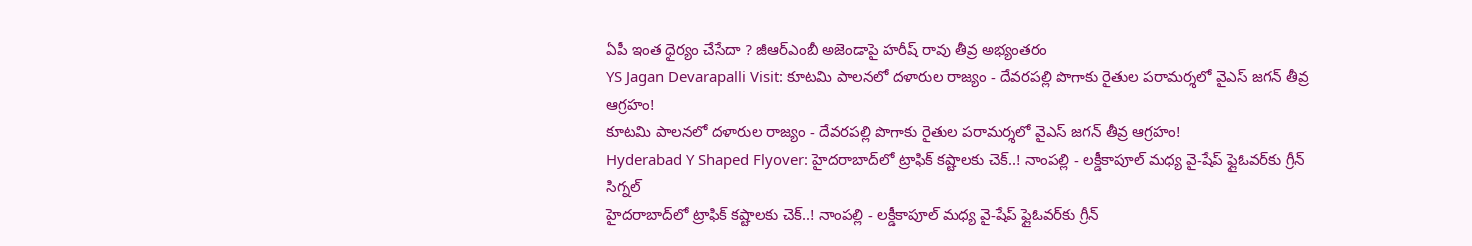ఏపీ ఇంత ధైర్యం చేసేదా ? జీఆర్ఎంబీ అజెండాపై హరీష్ రావు తీవ్ర అభ్యంతరం
YS Jagan Devarapalli Visit: కూటమి పాలనలో దళారుల రాజ్యం - దేవరపల్లి పొగాకు రైతుల పరామర్శలో వైఎస్ జగన్‌ తీవ్ర ఆగ్రహం!
కూటమి పాలనలో దళారుల రాజ్యం - దేవరపల్లి పొగాకు రైతుల పరామర్శలో వైఎస్ జగన్‌ తీవ్ర ఆగ్రహం!
Hyderabad Y Shaped Flyover: హైదరాబాద్‌లో ట్రాఫిక్ కష్టాలకు చెక్..! నాంపల్లి - లక్డీకాపూల్ మధ్య వై-షేప్ ఫ్లైఓవర్‌కు గ్రీన్ సిగ్నల్
హైదరాబాద్‌లో ట్రాఫిక్ కష్టాలకు చెక్..! నాంపల్లి - లక్డీకాపూల్ మధ్య వై-షేప్ ఫ్లైఓవర్‌కు గ్రీన్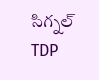సిగ్నల్
TDP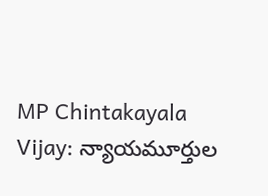MP Chintakayala Vijay: న్యాయమూర్తుల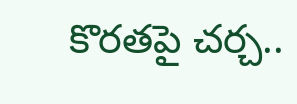కొరతపై చర్చ..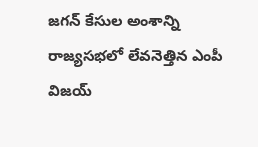జగన్ కేసుల అంశాన్ని రాజ్యసభలో లేవనెత్తిన ఎంపీ విజయ్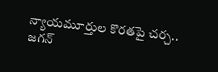న్యాయమూర్తుల కొరతపై చర్చ.. జగన్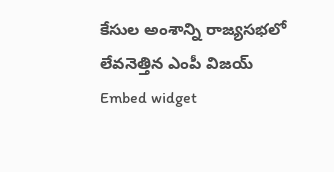కేసుల అంశాన్ని రాజ్యసభలో లేవనెత్తిన ఎంపీ విజయ్
Embed widget